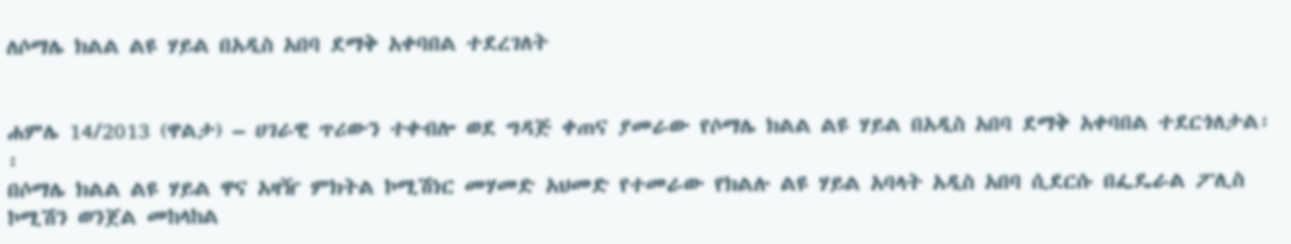ለሶማሌ ክልል ልዩ ሃይል በአዲስ አበባ ደማቅ አቀባበል ተደረገለት


ሐምሌ 14/2013 (ዋልታ) – ሀገራዊ ጥሪውን ተቀብሎ ወደ ግዳጅ ቀጠና ያመራው የሶማሌ ክልል ልዩ ሃይል በአዲስ አበባ ደማቅ አቀባበል ተደርጎለታል፡፡
በሶማሌ ክልል ልዩ ሃይል ዋና አዛዥ ምክትል ኮሚሽነር መሃመድ አህመድ የተመራው የክልሉ ልዩ ሃይል አባላት አዲስ አበባ ሲደርሱ በፌዴራል ፖሊስ ኮሚሽን ወንጀል መከላከል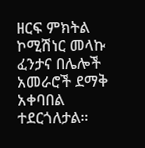ዘርፍ ምክትል ኮሚሽነር መላኩ ፈንታና በሌሎች አመራሮች ደማቅ አቀባበል ተደርጎለታል።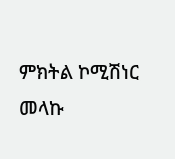ምክትል ኮሚሽነር መላኩ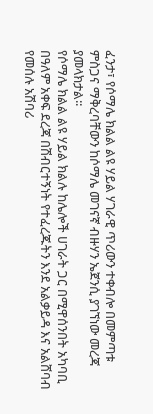ፈንታ፣ የሶማሌ ክልል ልዩ ሃይል ሃገራዊ ጥሪውን ተቀብሎ በመምጣቱ ምስጋና ማቅረባቸውን ከሶማሌ መገናኛ ብዙሃን ኤጀንሲ ያገኘነው መረጃ ያመላክታል፡፡
የሶማሌ ክልል ልዩ ሃይል ክልሉ ከሌሎች ሀገራት ጋር በሚዋሰንበት አካባቢ በዓለም አቀፍ ደረጃ በሽብርተኝነት የተፈረጁትን እንደ አልቃይዳ እና አልሸባብ የመሰሉ አሽባሪ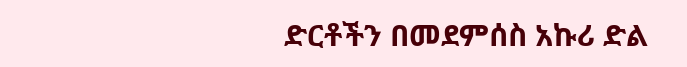ድርቶችን በመደምሰስ አኩሪ ድል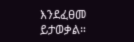እንደፈፀመ ይታወቃል።